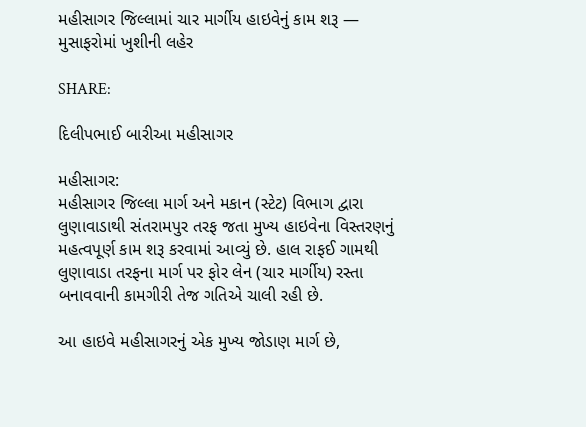મહીસાગર જિલ્લામાં ચાર માર્ગીય હાઇવેનું કામ શરૂ — મુસાફરોમાં ખુશીની લહેર

SHARE:

દિલીપભાઈ બારીઆ મહીસાગર

મહીસાગર:
મહીસાગર જિલ્લા માર્ગ અને મકાન (સ્ટેટ) વિભાગ દ્વારા લુણાવાડાથી સંતરામપુર તરફ જતા મુખ્ય હાઇવેના વિસ્તરણનું મહત્વપૂર્ણ કામ શરૂ કરવામાં આવ્યું છે. હાલ રાફઈ ગામથી લુણાવાડા તરફના માર્ગ પર ફોર લેન (ચાર માર્ગીય) રસ્તા બનાવવાની કામગીરી તેજ ગતિએ ચાલી રહી છે.

આ હાઇવે મહીસાગરનું એક મુખ્ય જોડાણ માર્ગ છે,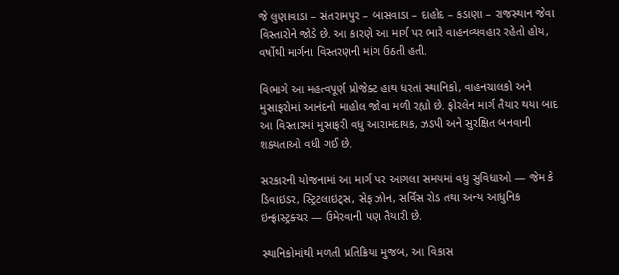જે લુણાવાડા – સંતરામપુર – બાસવાડા – દાહોદ – કડાણા – રાજસ્થાન જેવા વિસ્તારોને જોડે છે. આ કારણે આ માર્ગ પર ભારે વાહનવ્યવહાર રહેતો હોય, વર્ષોથી માર્ગના વિસ્તરણની માંગ ઉઠતી હતી.

વિભાગે આ મહત્વપૂર્ણ પ્રોજેક્ટ હાથ ધરતાં સ્થાનિકો, વાહનચાલકો અને મુસાફરોમાં આનંદનો માહોલ જોવા મળી રહ્યો છે. ફોરલેન માર્ગ તૈયાર થયા બાદ આ વિસ્તારમાં મુસાફરી વધુ આરામદાયક, ઝડપી અને સુરક્ષિત બનવાની શક્યતાઓ વધી ગઈ છે.

સરકારની યોજનામાં આ માર્ગ પર આગલા સમયમાં વધુ સુવિધાઓ — જેમ કે ડિવાઇડર, સ્ટ્રિટલાઇટ્સ, સેફ ઝોન, સર્વિસ રોડ તથા અન્ય આધુનિક ઇન્ફ્રાસ્ટ્રક્ચર — ઉમેરવાની પણ તૈયારી છે.

સ્થાનિકોમાંથી મળતી પ્રતિક્રિયા મુજબ, આ વિકાસ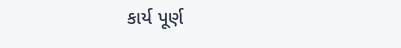કાર્ય પૂર્ણ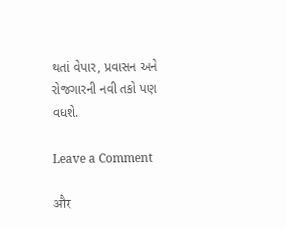થતાં વેપાર, પ્રવાસન અને રોજગારની નવી તકો પણ વધશે.

Leave a Comment

और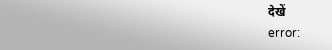देखें
error: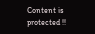Content is protected !!